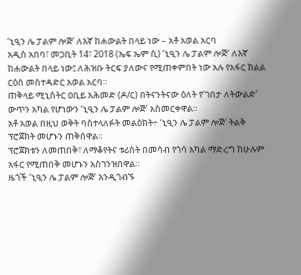‘ኒዒን ሌ ፓልም ሎጅ’ ለእኛ ከሐውልት በላይ ነው – አቶ አወል አርባ
አዲስ አበባ፣ መጋቢት 14፣ 2018 (ኤፍ ኤም ሲ) ‘ኒዒን ሌ ፓልም ሎጅ’ ለእኛ ከሐውልት በላይ ነው፤ ለሕዝቡ ትርፍ ያለውና የሚጠቀምበት ነው አሉ የአፋር ክልል ርዕሰ መስተዳድር አወል አርባ።
ጠቅላይ ሚኒስትር ዐቢይ አሕመድ (ዶ/ር) በትናንትናው ዕለት የ’ገበታ ለትውልድ’ ውጥን አካል የሆነውን ‘ኒዒን ሌ ፓልም ሎጅ’ አስመርቀዋል።
አቶ አወል በዚህ ወቅት ባስተላለፉት መልዕክት÷ ‘ኒዒን ሌ ፓልም ሎጅ’ ትልቅ ፕሮጀክት መሆኑን ጠቅሰዋል።
ፕሮጀክቱን ለመጠበቅ፣ ለማቆየትና ቱሪስት በመሳብ የጎሳ አካል ማድረግ ከሁሉም አፋር የሚጠበቅ መሆኑን አስገንዝበዋል።
ዜጎች ‘ኒዒን ሌ ፓልም ሎጅ’ እንዲጎብኙ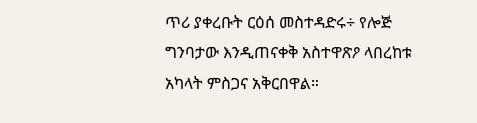ጥሪ ያቀረቡት ርዕሰ መስተዳድሩ÷ የሎጅ ግንባታው እንዲጠናቀቅ አስተዋጽዖ ላበረከቱ አካላት ምስጋና አቅርበዋል።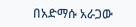በአድማሱ አራጋው